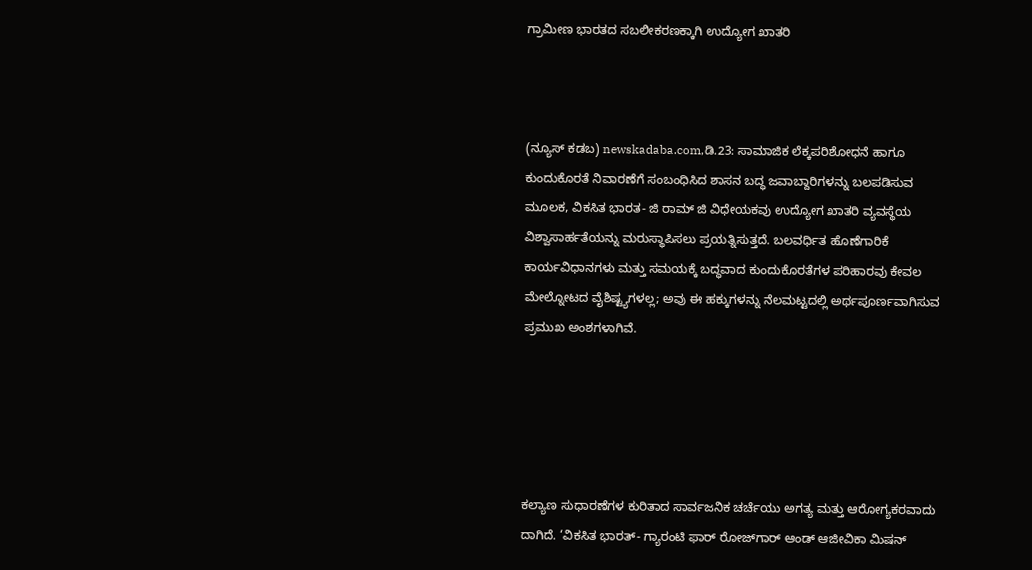ಗ್ರಾಮೀಣ ಭಾರತದ ಸಬಲೀಕರಣಕ್ಕಾಗಿ ಉದ್ಯೋಗ ಖಾತರಿ



(ನ್ಯೂಸ್‌ ಕಡಬ) newskadaba.com,ಡಿ.23: ಸಾಮಾಜಿಕ ಲೆಕ್ಕಪರಿಶೋಧನೆ ಹಾಗೂ ಕುಂದುಕೊರತೆ ನಿವಾರಣೆಗೆ ಸಂಬಂಧಿಸಿದ ಶಾಸನ ಬದ್ಧ ಜವಾಬ್ದಾರಿಗಳನ್ನು ಬಲಪಡಿಸುವ ಮೂಲಕ, ವಿಕಸಿತ ಭಾರತ- ಜಿ ರಾಮ್ ಜಿ ವಿಧೇಯಕವು ಉದ್ಯೋಗ ಖಾತರಿ ವ್ಯವಸ್ಥೆಯ ವಿಶ್ವಾಸಾರ್ಹತೆಯನ್ನು ಮರುಸ್ಥಾಪಿಸಲು ಪ್ರಯತ್ನಿಸುತ್ತದೆ. ಬಲವರ್ಧಿತ ಹೊಣೆಗಾರಿಕೆ ಕಾರ್ಯವಿಧಾನಗಳು ಮತ್ತು ಸಮಯಕ್ಕೆ ಬದ್ಧವಾದ ಕುಂದುಕೊರತೆಗಳ ಪರಿಹಾರವು ಕೇವಲ ಮೇಲ್ನೋಟದ ವೈಶಿಷ್ಟ್ಯಗಳಲ್ಲ; ಅವು ಈ ಹಕ್ಕುಗಳನ್ನು ನೆಲಮಟ್ಟದಲ್ಲಿ ಅರ್ಥಪೂರ್ಣವಾಗಿಸುವ ಪ್ರಮುಖ ಅಂಶಗಳಾಗಿವೆ.





ಕಲ್ಯಾಣ ಸುಧಾರಣೆಗಳ ಕುರಿತಾದ ಸಾರ್ವಜನಿಕ ಚರ್ಚೆಯು ಅಗತ್ಯ ಮತ್ತು ಆರೋಗ್ಯಕರವಾದು ದಾಗಿದೆ. ‘ವಿಕಸಿತ ಭಾರತ್- ಗ್ಯಾರಂಟಿ ಫಾರ್ ರೋಜ್‌ಗಾರ್ ಆಂಡ್ ಆಜೀವಿಕಾ ಮಿಷನ್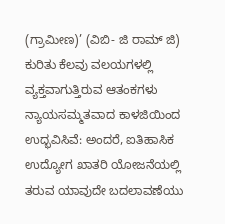(ಗ್ರಾಮೀಣ)’ (ವಿಬಿ- ಜಿ ರಾಮ್ ಜಿ) ಕುರಿತು ಕೆಲವು ವಲಯಗಳಲ್ಲಿ ವ್ಯಕ್ತವಾಗುತ್ತಿರುವ ಆತಂಕಗಳು ನ್ಯಾಯಸಮ್ಮತವಾದ ಕಾಳಜಿಯಿಂದ ಉದ್ಭವಿಸಿವೆ: ಅಂದರೆ, ಐತಿಹಾಸಿಕ ಉದ್ಯೋಗ ಖಾತರಿ ಯೋಜನೆಯಲ್ಲಿ ತರುವ ಯಾವುದೇ ಬದಲಾವಣೆಯು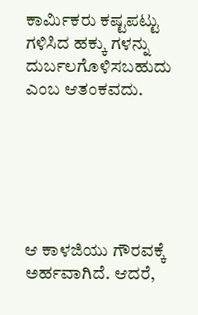ಕಾರ್ಮಿಕರು ಕಷ್ಟಪಟ್ಟು ಗಳಿಸಿದ ಹಕ್ಕು ಗಳನ್ನು ದುರ್ಬಲಗೊಳಿಸಬಹುದು ಎಂಬ ಆತಂಕವದು.






ಆ ಕಾಳಜಿಯು ಗೌರವಕ್ಕೆ ಅರ್ಹವಾಗಿದೆ. ಆದರೆ,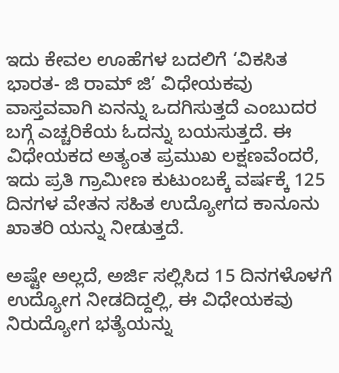ಇದು ಕೇವಲ ಊಹೆಗಳ ಬದಲಿಗೆ ‘ವಿಕಸಿತ ಭಾರತ- ಜಿ ರಾಮ್ ಜಿ’ ವಿಧೇಯಕವು ವಾಸ್ತವವಾಗಿ ಏನನ್ನು ಒದಗಿಸುತ್ತದೆ ಎಂಬುದರ ಬಗ್ಗೆ ಎಚ್ಚರಿಕೆಯ ಓದನ್ನು ಬಯಸುತ್ತದೆ. ಈ ವಿಧೇಯಕದ ಅತ್ಯಂತ ಪ್ರಮುಖ ಲಕ್ಷಣವೆಂದರೆ, ಇದು ಪ್ರತಿ ಗ್ರಾಮೀಣ ಕುಟುಂಬಕ್ಕೆ ವರ್ಷಕ್ಕೆ 125 ದಿನಗಳ ವೇತನ ಸಹಿತ ಉದ್ಯೋಗದ ಕಾನೂನು ಖಾತರಿ ಯನ್ನು ನೀಡುತ್ತದೆ.

ಅಷ್ಟೇ ಅಲ್ಲದೆ, ಅರ್ಜಿ ಸಲ್ಲಿಸಿದ 15 ದಿನಗಳೊಳಗೆ ಉದ್ಯೋಗ ನೀಡದಿದ್ದಲ್ಲಿ, ಈ ವಿಧೇಯಕವು ನಿರುದ್ಯೋಗ ಭತ್ಯೆಯನ್ನು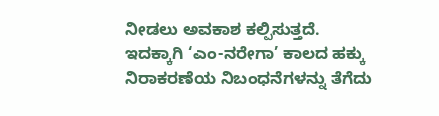ನೀಡಲು ಅವಕಾಶ ಕಲ್ಪಿಸುತ್ತದೆ. ಇದಕ್ಕಾಗಿ ‘ಎಂ-ನರೇಗಾ’ ಕಾಲದ ಹಕ್ಕು ನಿರಾಕರಣೆಯ ನಿಬಂಧನೆಗಳನ್ನು ತೆಗೆದು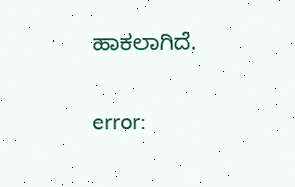ಹಾಕಲಾಗಿದೆ.

error: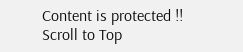Content is protected !!
Scroll to Top